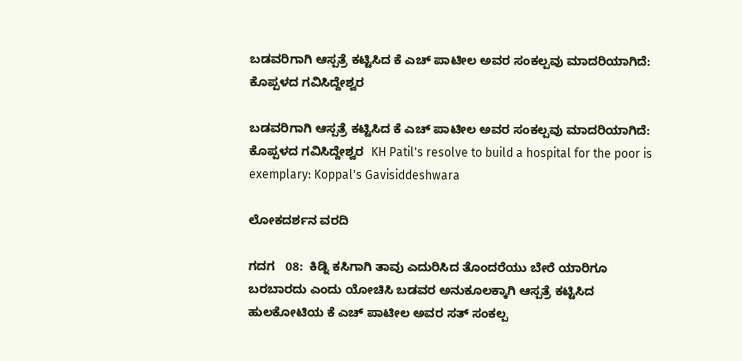ಬಡವರಿಗಾಗಿ ಆಸ್ಪತ್ರೆ ಕಟ್ಟಿಸಿದ ಕೆ ಎಚ್ ಪಾಟೀಲ ಅವರ ಸಂಕಲ್ಪವು ಮಾದರಿಯಾಗಿದೆ: ಕೊಪ್ಪಳದ ಗವಿಸಿದ್ದೇಶ್ವರ

ಬಡವರಿಗಾಗಿ ಆಸ್ಪತ್ರೆ ಕಟ್ಟಿಸಿದ ಕೆ ಎಚ್ ಪಾಟೀಲ ಅವರ ಸಂಕಲ್ಪವು ಮಾದರಿಯಾಗಿದೆ: ಕೊಪ್ಪಳದ ಗವಿಸಿದ್ದೇಶ್ವರ  KH Patil's resolve to build a hospital for the poor is exemplary: Koppal's Gavisiddeshwara

ಲೋಕದರ್ಶನ ವರದಿ

ಗದಗ   08:  ಕಿಡ್ನಿ ಕಸಿಗಾಗಿ ತಾವು ಎದುರಿಸಿದ ತೊಂದರೆಯು ಬೇರೆ ಯಾರಿಗೂ ಬರಬಾರದು ಎಂದು ಯೋಚಿಸಿ ಬಡವರ ಅನುಕೂಲಕ್ಕಾಗಿ ಆಸ್ಪತ್ರೆ ಕಟ್ಟಿಸಿದ ಹುಲಕೋಟಿಯ ಕೆ ಎಚ್ ಪಾಟೀಲ ಅವರ ಸತ್ ಸಂಕಲ್ಪ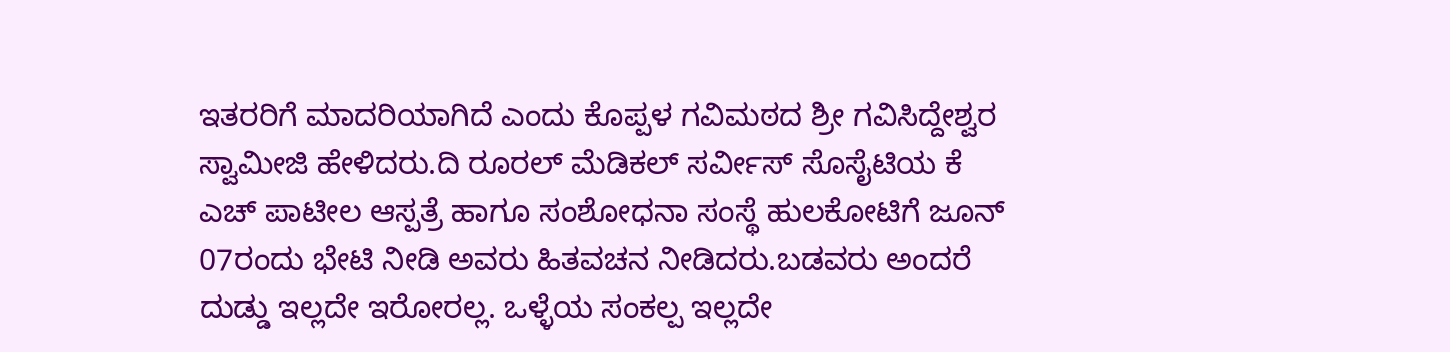ಇತರರಿಗೆ ಮಾದರಿಯಾಗಿದೆ ಎಂದು ಕೊಪ್ಪಳ ಗವಿಮಠದ ಶ್ರೀ ಗವಿಸಿದ್ದೇಶ್ವರ ಸ್ವಾಮೀಜಿ ಹೇಳಿದರು.ದಿ ರೂರಲ್ ಮೆಡಿಕಲ್ ಸರ್ವೀಸ್ ಸೊಸೈಟಿಯ ಕೆ ಎಚ್ ಪಾಟೀಲ ಆಸ್ಪತ್ರೆ ಹಾಗೂ ಸಂಶೋಧನಾ ಸಂಸ್ಥೆ ಹುಲಕೋಟಿಗೆ ಜೂನ್ 07ರಂದು ಭೇಟಿ ನೀಡಿ ಅವರು ಹಿತವಚನ ನೀಡಿದರು.ಬಡವರು ಅಂದರೆ ದುಡ್ಡು ಇಲ್ಲದೇ ಇರೋರಲ್ಲ. ಒಳ್ಳೆಯ ಸಂಕಲ್ಪ ಇಲ್ಲದೇ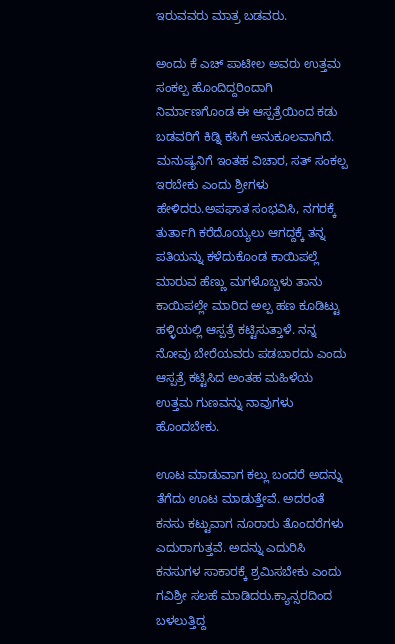ಇರುವವರು ಮಾತ್ರ ಬಡವರು.

ಅಂದು ಕೆ ಎಚ್ ಪಾಟೀಲ ಅವರು ಉತ್ತಮ ಸಂಕಲ್ಪ ಹೊಂದಿದ್ದರಿಂದಾಗಿ ನಿರ್ಮಾಣಗೊಂಡ ಈ ಆಸ್ಪತ್ರೆಯಿಂದ ಕಡು ಬಡವರಿಗೆ ಕಿಡ್ನಿ ಕಸಿಗೆ ಅನುಕೂಲವಾಗಿದೆ. ಮನುಷ್ಯನಿಗೆ ಇಂತಹ ವಿಚಾರ, ಸತ್ ಸಂಕಲ್ಪ ಇರಬೇಕು ಎಂದು ಶ್ರೀಗಳು ಹೇಳಿದರು.ಅಪಘಾತ ಸಂಭವಿಸಿ, ನಗರಕ್ಕೆ ತುರ್ತಾಗಿ ಕರೆದೊಯ್ಯಲು ಆಗದ್ದಕ್ಕೆ ತನ್ನ ಪತಿಯನ್ನು ಕಳೆದುಕೊಂಡ ಕಾಯಿಪಲ್ಲೆ ಮಾರುವ ಹೆಣ್ಣು ಮಗಳೊಬ್ಬಳು ತಾನು ಕಾಯಿಪಲ್ಲೇ ಮಾರಿದ ಅಲ್ಪ ಹಣ ಕೂಡಿಟ್ಟು ಹಳ್ಳಿಯಲ್ಲಿ ಆಸ್ಪತ್ರೆ ಕಟ್ಟಿಸುತ್ತಾಳೆ. ನನ್ನ ನೋವು ಬೇರೆಯವರು ಪಡಬಾರದು ಎಂದು ಆಸ್ಪತ್ರೆ ಕಟ್ಟಿಸಿದ ಅಂತಹ ಮಹಿಳೆಯ ಉತ್ತಮ ಗುಣವನ್ನು ನಾವುಗಳು ಹೊಂದಬೇಕು.

ಊಟ ಮಾಡುವಾಗ ಕಲ್ಲು ಬಂದರೆ ಅದನ್ನು ತೆಗೆದು ಊಟ ಮಾಡುತ್ತೇವೆ. ಅದರಂತೆ ಕನಸು ಕಟ್ಟುವಾಗ ನೂರಾರು ತೊಂದರೆಗಳು ಎದುರಾಗುತ್ತವೆ. ಅದನ್ನು ಎದುರಿಸಿ ಕನಸುಗಳ ಸಾಕಾರಕ್ಕೆ ಶ್ರಮಿಸಬೇಕು ಎಂದು ಗವಿಶ್ರೀ ಸಲಹೆ ಮಾಡಿದರು.ಕ್ಯಾನ್ಸರದಿಂದ ಬಳಲುತ್ತಿದ್ದ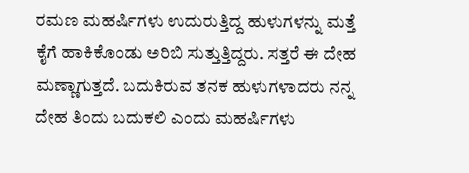ರಮಣ ಮಹರ್ಷಿಗಳು ಉದುರುತ್ತಿದ್ದ ಹುಳುಗಳನ್ನು ಮತ್ತೆ ಕೈಗೆ ಹಾಕಿಕೊಂಡು ಅರಿಬಿ ಸುತ್ತುತ್ತಿದ್ದರು. ಸತ್ತರೆ ಈ ದೇಹ ಮಣ್ಣಾಗುತ್ತದೆ. ಬದುಕಿರುವ ತನಕ ಹುಳುಗಳಾದರು ನನ್ನ ದೇಹ ತಿಂದು ಬದುಕಲಿ ಎಂದು ಮಹರ್ಷಿಗಳು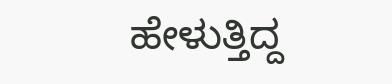ಹೇಳುತ್ತಿದ್ದ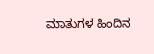ಮಾತುಗಳ ಹಿಂದಿನ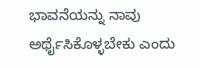ಭಾವನೆಯನ್ನು ನಾವು ಅರ್ಥೈಸಿಕೊಳ್ಳಬೇಕು ಎಂದು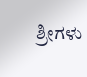ಶ್ರೀಗಳು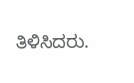ತಿಳಿಸಿದರು.